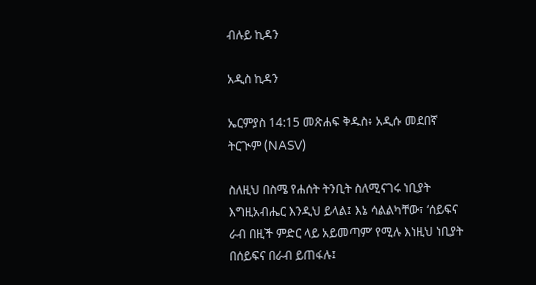ብሉይ ኪዳን

አዲስ ኪዳን

ኤርምያስ 14:15 መጽሐፍ ቅዱስ፥ አዲሱ መደበኛ ትርጒም (NASV)

ስለዚህ በስሜ የሐሰት ትንቢት ስለሚናገሩ ነቢያት እግዚአብሔር እንዲህ ይላል፤ እኔ ሳልልካቸው፣ ‘ሰይፍና ራብ በዚች ምድር ላይ አይመጣም’ የሚሉ እነዚህ ነቢያት በሰይፍና በራብ ይጠፋሉ፤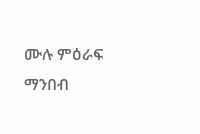ሙሉ ምዕራፍ ማንበብ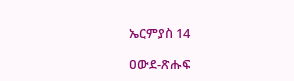ኤርምያስ 14

ዐውደ-ጽሑፍ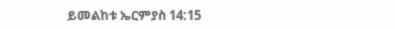ይመልከቱ ኤርምያስ 14:15